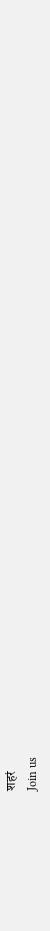शहरं
Join us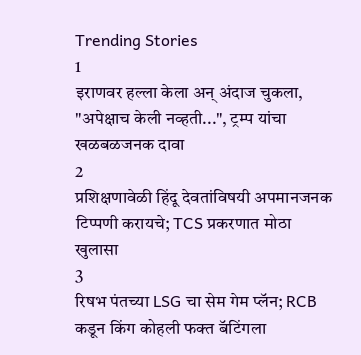Trending Stories
1
इराणवर हल्ला केला अन् अंदाज चुकला, "अपेक्षाच केली नव्हती...", ट्रम्प यांचा खळबळजनक दावा
2
प्रशिक्षणावेळी हिंदू देवतांविषयी अपमानजनक टिप्पणी करायचे; TCS प्रकरणात मोठा खुलासा
3
रिषभ पंतच्या LSG चा सेम गेम प्लॅन; RCB कडून किंग कोहली फक्त बॅटिंगला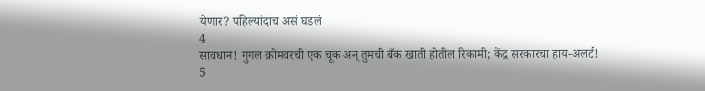येणार? पहिल्यांदाच असं घडलं
4
सावधान! गुगल क्रोमवरची एक चूक अन् तुमची बँक खाती होतील रिकामी; केंद्र सरकारचा हाय-अलर्ट!
5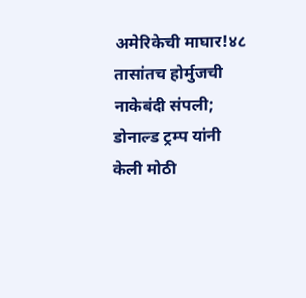अमेरिकेची माघार!४८ तासांतच होर्मुजची नाकेबंदी संपली; डोनाल्ड ट्रम्प यांनी केली मोठी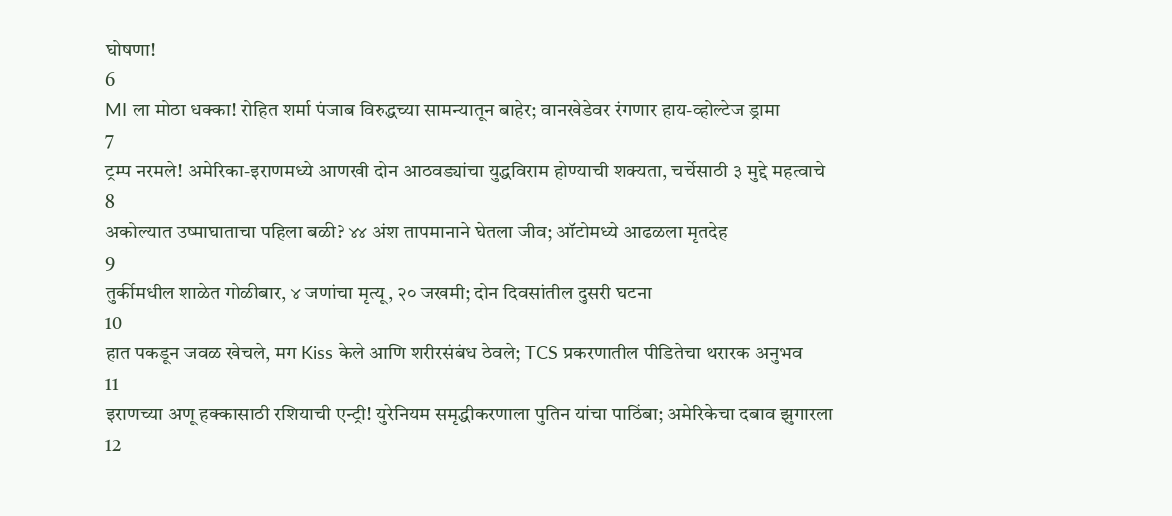घोषणा!
6
MI ला मोठा धक्का! रोहित शर्मा पंजाब विरुद्धच्या सामन्यातून बाहेर; वानखेडेवर रंगणार हाय-व्होल्टेज ड्रामा
7
ट्रम्प नरमले! अमेरिका-इराणमध्ये आणखी दोन आठवड्यांचा युद्धविराम होण्याची शक्यता, चर्चेसाठी ३ मुद्दे महत्वाचे
8
अकोल्यात उष्माघाताचा पहिला बळी? ४४ अंश तापमानाने घेतला जीव; ऑटोमध्ये आढळला मृतदेह
9
तुर्कीमधील शाळेत गोळीबार, ४ जणांचा मृत्यू, २० जखमी; दोन दिवसांतील दुसरी घटना
10
हात पकडून जवळ खेचले, मग Kiss केले आणि शरीरसंबंध ठेवले; TCS प्रकरणातील पीडितेचा थरारक अनुभव
11
इराणच्या अणू हक्कासाठी रशियाची एन्ट्री! युरेनियम समृद्धीकरणाला पुतिन यांचा पाठिंबा; अमेरिकेचा दबाव झुगारला
12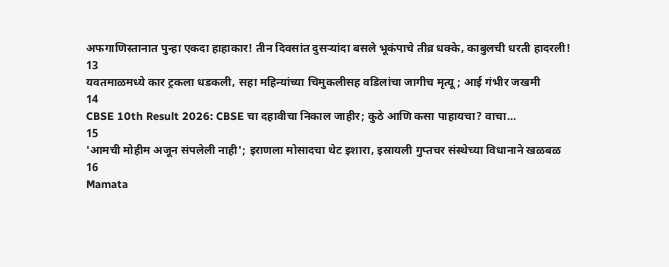अफगाणिस्तानात पुन्हा एकदा हाहाकार! तीन दिवसांत दुसऱ्यांदा बसले भूकंपाचे तीव्र धक्के, काबुलची धरती हादरली!
13
यवतमाळमध्ये कार ट्रकला धडकली, सहा महिन्यांच्या चिमुकलीसह वडिलांचा जागीच मृत्यू; आई गंभीर जखमी
14
CBSE 10th Result 2026: CBSE चा दहावीचा निकाल जाहीर; कुठे आणि कसा पाहायचा? वाचा...
15
'आमची मोहीम अजून संपलेली नाही'; इराणला मोसादचा थेट इशारा, इस्रायली गुप्तचर संस्थेच्या विधानाने खळबळ
16
Mamata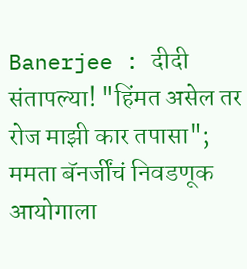Banerjee : दीदी संतापल्या! "हिंमत असेल तर रोज माझी कार तपासा"; ममता बॅनर्जींचं निवडणूक आयोगाला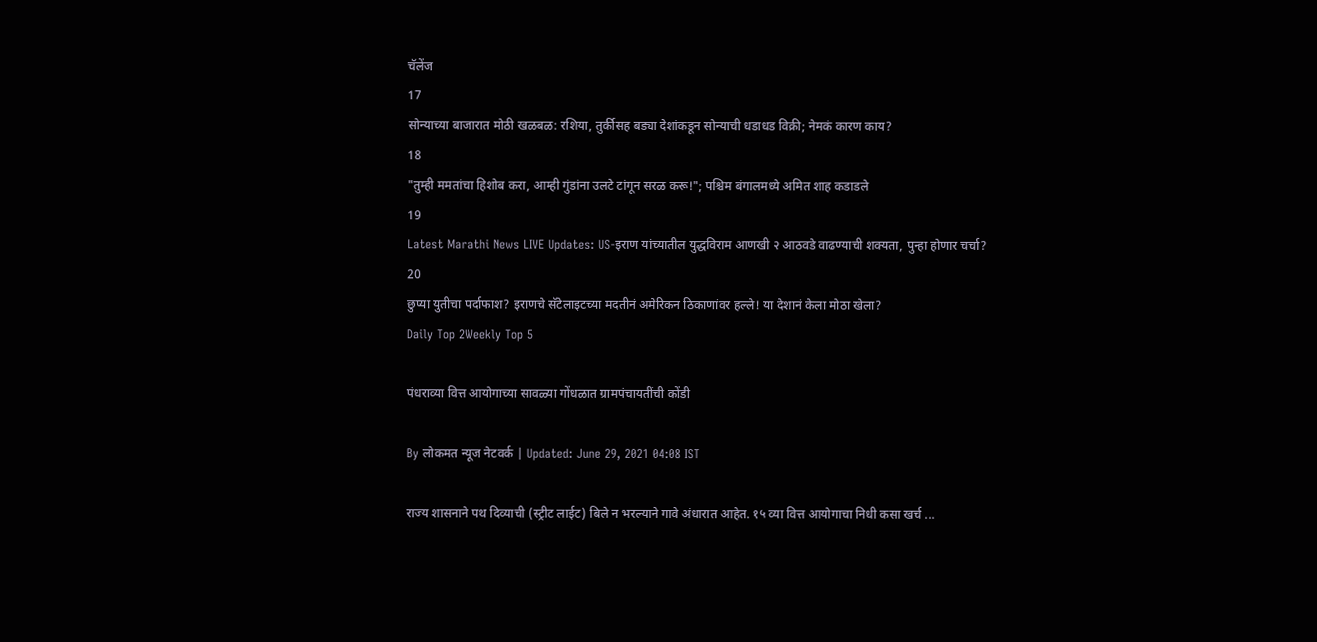चॅलेंज
17
सोन्याच्या बाजारात मोठी खळबळ: रशिया, तुर्कीसह बड्या देशांकडून सोन्याची धडाधड विक्री; नेमकं कारण काय?
18
"तुम्ही ममतांचा हिशोब करा, आम्ही गुंडांना उलटे टांगून सरळ करू!"; पश्चिम बंगालमध्ये अमित शाह कडाडले
19
Latest Marathi News LIVE Updates: US-इराण यांच्यातील युद्धविराम आणखी २ आठवडे वाढण्याची शक्यता, पुन्हा होणार चर्चा?
20
छुप्या युतीचा पर्दाफाश? इराणचे सॅटेलाइटच्या मदतीनं अमेरिकन ठिकाणांवर हल्ले! या देशानं केला मोठा खेला?
Daily Top 2Weekly Top 5

पंधराव्या वित्त आयोगाच्या साव‌ळ्या गोंधळात ग्रामपंचायतींची कोंडी

By लोकमत न्यूज नेटवर्क | Updated: June 29, 2021 04:08 IST

राज्य शासनाने पथ दिव्याची (स्ट्रीट लाईट) बिले न भरल्याने गावे अंधारात आहेत. १५ व्या वित्त आयोगाचा निधी कसा खर्च ...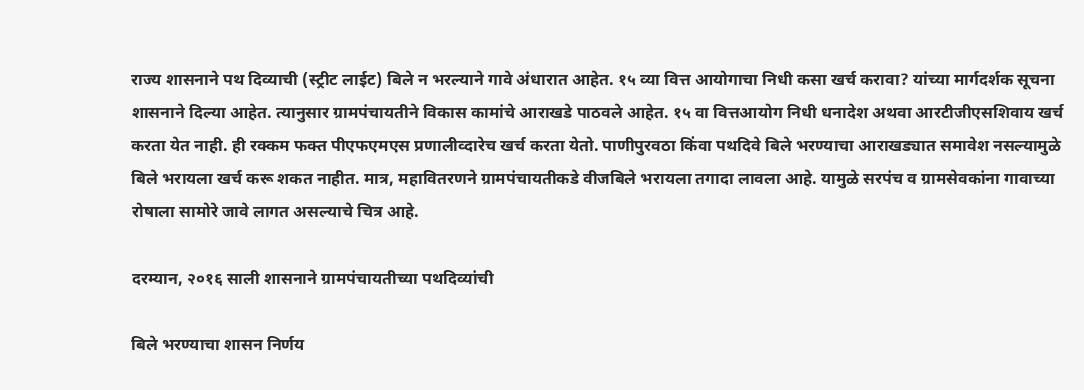राज्य शासनाने पथ दिव्याची (स्ट्रीट लाईट) बिले न भरल्याने गावे अंधारात आहेत. १५ व्या वित्त आयोगाचा निधी कसा खर्च करावा? यांच्या मार्गदर्शक सूचना शासनाने दिल्या आहेत. त्यानुसार ग्रामपंचायतीने विकास कामांचे आराखडे पाठवले आहेत. १५ वा वित्तआयोग निधी धनादेश अथवा आरटीजीएसशिवाय खर्च करता येत नाही. ही रक्कम फक्त पीएफएमएस प्रणालीव्दारेच खर्च करता येतो. पाणीपुरवठा किंवा पथदिवे बिले भरण्याचा आराखड्यात समावेश नसल्यामुळे बिले भरायला खर्च करू शकत नाहीत. मात्र, महावितरणने ग्रामपंचायतीकडे वीजबिले भरायला तगादा लावला आहे. यामुळे सरपंच व ग्रामसेवकांना गावाच्या रोषाला सामोरे जावे लागत असल्याचे चित्र आहे.

दरम्यान, २०१६ साली शासनाने ग्रामपंचायतीच्या पथदिव्यांची

बिले भरण्याचा शासन निर्णय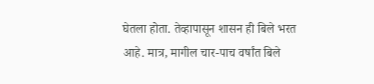घेतला होता. तेव्हापासून शासन ही बिले भरत आहे. मात्र, मागील चार-पाच वर्षांत बिले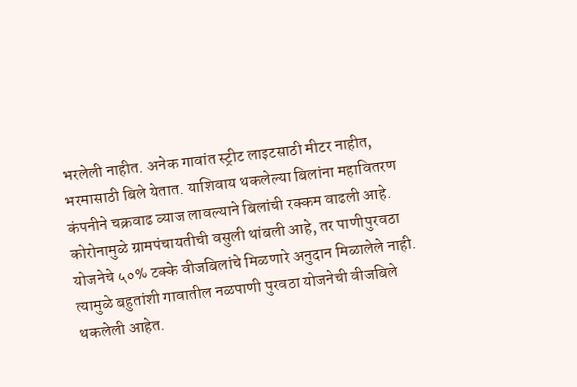भरलेली नाहीत. अनेक गावांत स्ट्रीट लाइटसाठी मीटर नाहीत, भरमासाठी बिले येतात. याशिवाय थकलेल्या बिलांना महावितरण कंपनीने चक्रवाढ व्याज लावल्याने बिलांची रक्कम वाढली आहे. कोरोनामुळे ग्रामपंचायतीची वसुली थांबली आहे, तर पाणीपुरवठा योजनेचे ५०% टक्के वीजबिलांचे मिळणारे अनुदान मिळालेले नाही. त्यामुळे बहुतांशी गावातील नळपाणी पुरवठा योजनेची वीजबिले थकलेली आहेत.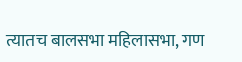त्यातच बालसभा महिलासभा, गण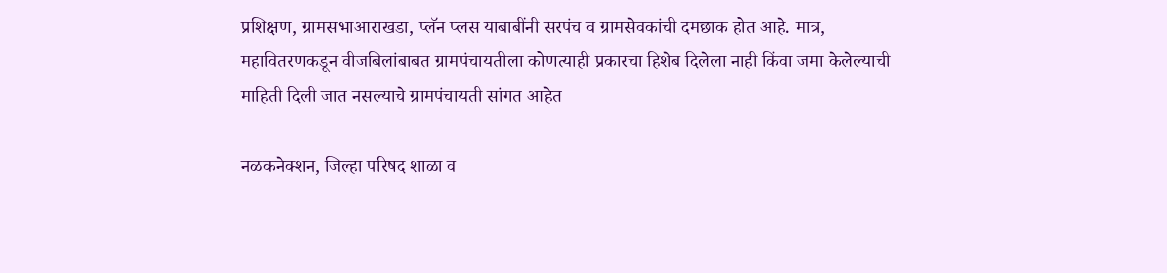प्रशिक्षण, ग्रामसभाआराखडा, प्लॅन प्लस याबाबींनी सरपंच व ग्रामसेवकांची दमछाक होत आहे. मात्र, महावितरणकडून वीजबिलांबाबत ग्रामपंचायतीला कोणत्याही प्रकारचा हिशेब दिलेला नाही किंवा जमा केलेल्याची माहिती दिली जात नसल्याचे ग्रामपंचायती सांगत आहेत

नळकनेक्शन, जिल्हा परिषद शाळा व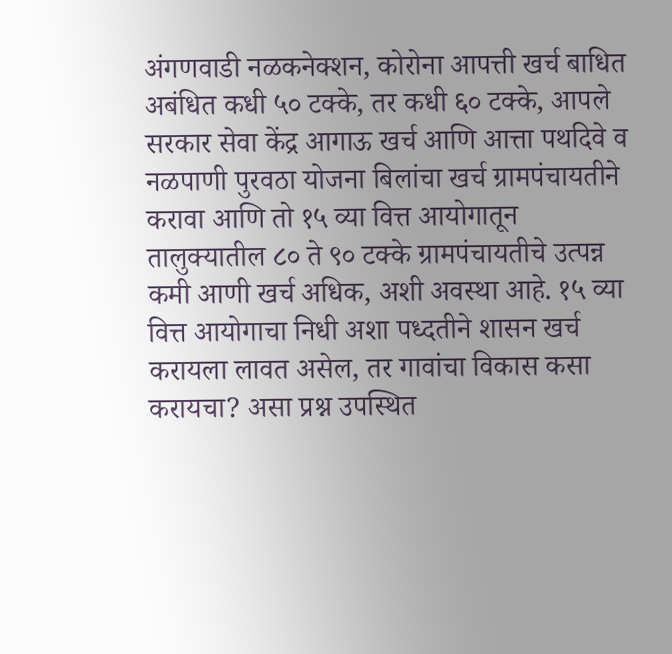अंगणवाडी नळकनेक्शन, कोरोना आपत्ती खर्च बाधित अबंधित कधी ५० टक्के, तर कधी ६० टक्के, आपले सरकार सेवा केंद्र आगाऊ खर्च आणि आत्ता पथदिवे व नळपाणी पुरवठा योजना बिलांचा खर्च ग्रामपंचायतीने करावा आणि तो १५ व्या वित्त आयोगातून तालुक्यातील ८० ते ९० टक्के ग्रामपंचायतीचे उत्पन्न कमी आणी खर्च अधिक, अशी अवस्था आहे. १५ व्या वित्त आयोगाचा निधी अशा पध्दतीने शासन खर्च करायला लावत असेल, तर गावांचा विकास कसा करायचा? असा प्रश्न उपस्थित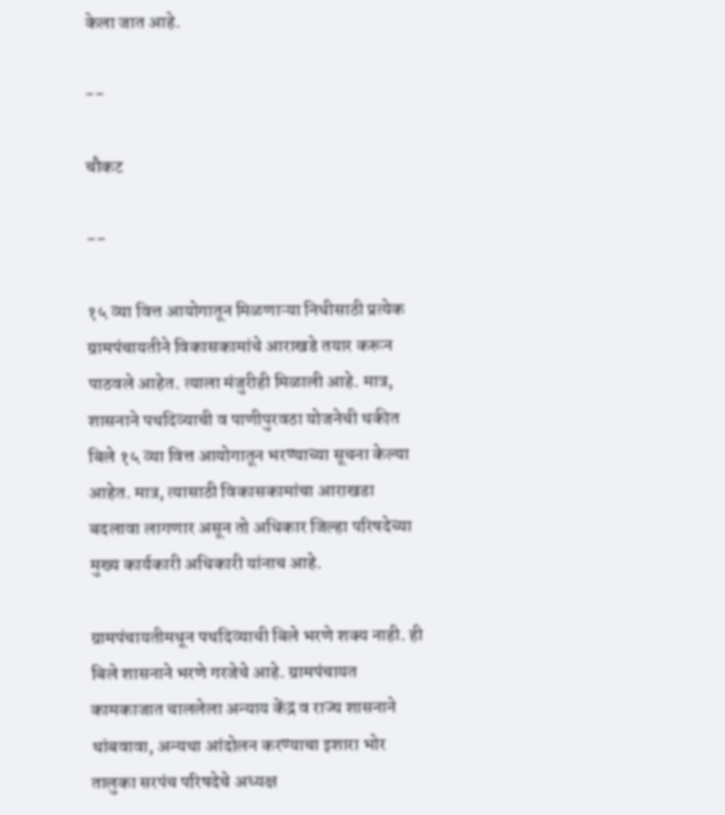केला जात आहे.

--

चौकट

--

१५ व्या वित्त आयोगातून मिळणाऱ्या निधीसाठी प्रत्येक ग्रामपंचायतीने विकासकामांचे आराखडे तयार करून पाठवले आहेत. त्याला मंजुरीही मिळाली आहे. मात्र, शासनाने पथदिव्याची व पाणीपुरवठा योजनेची थकीत बिले १५ व्या वित्त आयोगातून भरण्याच्या सूचना केल्या आहेत. मात्र, त्यासाठी विकासकामांचा आराखडा बदलावा लागणार असून तो अधिकार जिल्हा परिषदेच्या मुख्य कार्यकारी अधिकारी यांनाच आहे.

ग्रामपंचायतीमधून पथदिव्याची बिले भरणे शक्य नाही. ही बिले शासनाने भरणे गरजेचे आहे. ग्रामपंचायत कामकाजात चाललेला अन्याय केंद्र व राज्य शासनाने थांबवावा, अन्यथा आंदोलन करण्याचा इशारा भोर तालुका सरपंच परिषदेचे अध्यक्ष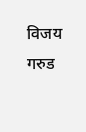विजय गरुड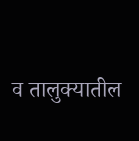व तालुक्यातील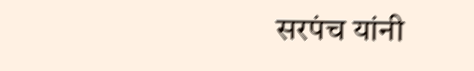सरपंच यांनी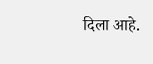दिला आहे.